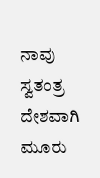ನಾವು ಸ್ವತಂತ್ರ ದೇಶವಾಗಿ ಮೂರು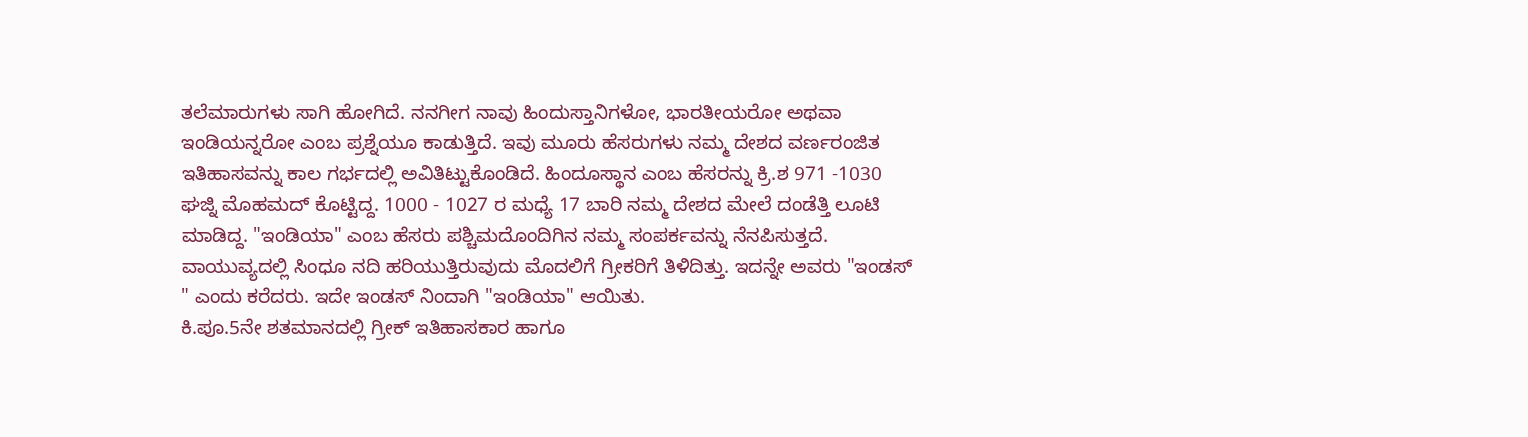ತಲೆಮಾರುಗಳು ಸಾಗಿ ಹೋಗಿದೆ. ನನಗೀಗ ನಾವು ಹಿಂದುಸ್ತಾನಿಗಳೋ, ಭಾರತೀಯರೋ ಅಥವಾ ಇಂಡಿಯನ್ನರೋ ಎಂಬ ಪ್ರಶ್ನೆಯೂ ಕಾಡುತ್ತಿದೆ. ಇವು ಮೂರು ಹೆಸರುಗಳು ನಮ್ಮ ದೇಶದ ವರ್ಣರಂಜಿತ ಇತಿಹಾಸವನ್ನು ಕಾಲ ಗರ್ಭದಲ್ಲಿ ಅವಿತಿಟ್ಟುಕೊಂಡಿದೆ. ಹಿಂದೂಸ್ಥಾನ ಎಂಬ ಹೆಸರನ್ನು ಕ್ರಿ.ಶ 971 -1030 ಘಜ್ನಿ ಮೊಹಮದ್ ಕೊಟ್ಟಿದ್ದ. 1000 - 1027 ರ ಮಧ್ಯೆ 17 ಬಾರಿ ನಮ್ಮ ದೇಶದ ಮೇಲೆ ದಂಡೆತ್ತಿ ಲೂಟಿ ಮಾಡಿದ್ದ. "ಇಂಡಿಯಾ" ಎಂಬ ಹೆಸರು ಪಶ್ಚಿಮದೊಂದಿಗಿನ ನಮ್ಮ ಸಂಪರ್ಕವನ್ನು ನೆನಪಿಸುತ್ತದೆ. ವಾಯುವ್ಯದಲ್ಲಿ ಸಿಂಧೂ ನದಿ ಹರಿಯುತ್ತಿರುವುದು ಮೊದಲಿಗೆ ಗ್ರೀಕರಿಗೆ ತಿಳಿದಿತ್ತು. ಇದನ್ನೇ ಅವರು "ಇಂಡಸ್ " ಎಂದು ಕರೆದರು. ಇದೇ ಇಂಡಸ್ ನಿಂದಾಗಿ "ಇಂಡಿಯಾ" ಆಯಿತು.
ಕಿ.ಪೂ.5ನೇ ಶತಮಾನದಲ್ಲಿ ಗ್ರೀಕ್ ಇತಿಹಾಸಕಾರ ಹಾಗೂ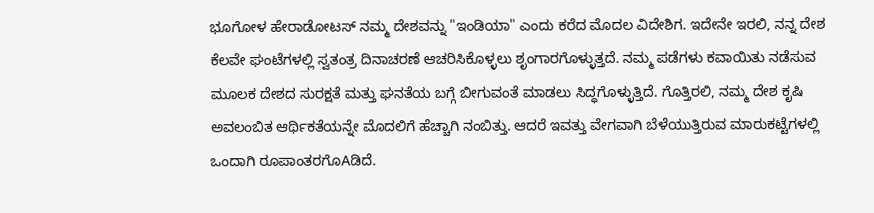ಭೂಗೋಳ ಹೇರಾಡೋಟಸ್ ನಮ್ಮ ದೇಶವನ್ನು "ಇಂಡಿಯಾ" ಎಂದು ಕರೆದ ಮೊದಲ ವಿದೇಶಿಗ. ಇದೇನೇ ಇರಲಿ, ನನ್ನ ದೇಶ ಕೆಲವೇ ಘಂಟೆಗಳಲ್ಲಿ ಸ್ವತಂತ್ರ ದಿನಾಚರಣೆ ಆಚರಿಸಿಕೊಳ್ಳಲು ಶೃಂಗಾರಗೊಳ್ಳುತ್ತದೆ. ನಮ್ಮ ಪಡೆಗಳು ಕವಾಯಿತು ನಡೆಸುವ ಮೂಲಕ ದೇಶದ ಸುರಕ್ಷತೆ ಮತ್ತು ಘನತೆಯ ಬಗ್ಗೆ ಬೀಗುವಂತೆ ಮಾಡಲು ಸಿದ್ಧಗೊಳ್ಳುತ್ತಿದೆ. ಗೊತ್ತಿರಲಿ, ನಮ್ಮ ದೇಶ ಕೃಷಿ ಅವಲಂಬಿತ ಆರ್ಥಿಕತೆಯನ್ನೇ ಮೊದಲಿಗೆ ಹೆಚ್ಚಾಗಿ ನಂಬಿತ್ತು. ಆದರೆ ಇವತ್ತು ವೇಗವಾಗಿ ಬೆಳೆಯುತ್ತಿರುವ ಮಾರುಕಟ್ಟೆಗಳಲ್ಲಿ ಒಂದಾಗಿ ರೂಪಾಂತರಗೊAಡಿದೆ.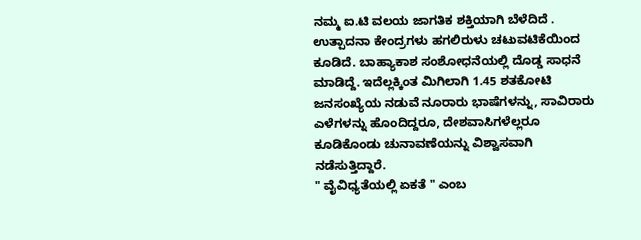ನಮ್ಮ ಐ.ಟಿ ವಲಯ ಜಾಗತಿಕ ಶಕ್ತಿಯಾಗಿ ಬೆಳೆದಿದೆ . ಉತ್ಪಾದನಾ ಕೇಂದ್ರಗಳು ಹಗಲಿರುಳು ಚಟುವಟಿಕೆಯಿಂದ ಕೂಡಿದೆ. ಬಾಹ್ಯಾಕಾಶ ಸಂಶೋಧನೆಯಲ್ಲಿ ದೊಡ್ಡ ಸಾಧನೆ ಮಾಡಿದ್ದೆ. ಇದೆಲ್ಲಕ್ಕಿಂತ ಮಿಗಿಲಾಗಿ 1.45 ಶತಕೋಟಿ ಜನಸಂಖ್ಯೆಯ ನಡುವೆ ನೂರಾರು ಭಾಷೆಗಳನ್ನು, ಸಾವಿರಾರು ಎಳೆಗಳನ್ನು ಹೊಂದಿದ್ದರೂ, ದೇಶವಾಸಿಗಳೆಲ್ಲರೂ ಕೂಡಿಕೊಂಡು ಚುನಾವಣೆಯನ್ನು ವಿಶ್ವಾಸವಾಗಿ ನಡೆಸುತ್ತಿದ್ದಾರೆ.
" ವೈವಿಧ್ಯತೆಯಲ್ಲಿ ಏಕತೆ " ಎಂಬ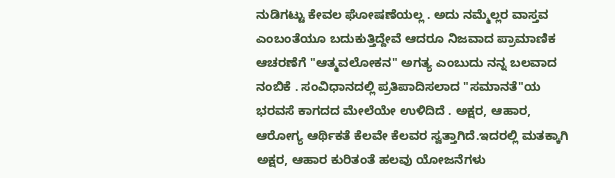ನುಡಿಗಟ್ಟು ಕೇವಲ ಘೋಷಣೆಯಲ್ಲ . ಅದು ನಮ್ಮೆಲ್ಲರ ವಾಸ್ತವ ಎಂಬಂತೆಯೂ ಬದುಕುತ್ತಿದ್ದೇವೆ ಆದರೂ ನಿಜವಾದ ಪ್ರಾಮಾಣಿಕ ಆಚರಣೆಗೆ "ಆತ್ಮವಲೋಕನ" ಅಗತ್ಯ ಎಂಬುದು ನನ್ನ ಬಲವಾದ ನಂಬಿಕೆ . ಸಂವಿಧಾನದಲ್ಲಿ ಪ್ರತಿಪಾದಿಸಲಾದ "ಸಮಾನತೆ"ಯ ಭರವಸೆ ಕಾಗದದ ಮೇಲೆಯೇ ಉಳಿದಿದೆ . ಅಕ್ಷರ, ಆಹಾರ, ಆರೋಗ್ಯ ಆರ್ಥಿಕತೆ ಕೆಲವೇ ಕೆಲವರ ಸ್ವತ್ತಾಗಿದೆ.ಇದರಲ್ಲಿ ಮತಕ್ಕಾಗಿ ಅಕ್ಷರ, ಆಹಾರ ಕುರಿತಂತೆ ಹಲವು ಯೋಜನೆಗಳು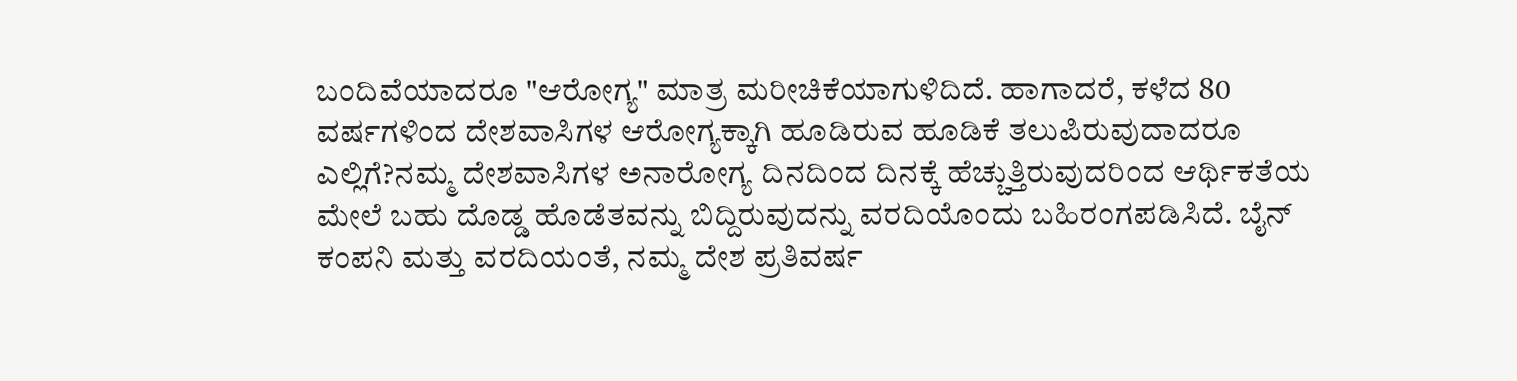ಬಂದಿವೆಯಾದರೂ "ಆರೋಗ್ಯ" ಮಾತ್ರ ಮರೀಚಿಕೆಯಾಗುಳಿದಿದೆ. ಹಾಗಾದರೆ, ಕಳೆದ 80 ವರ್ಷಗಳಿಂದ ದೇಶವಾಸಿಗಳ ಆರೋಗ್ಯಕ್ಕಾಗಿ ಹೂಡಿರುವ ಹೂಡಿಕೆ ತಲುಪಿರುವುದಾದರೂ ಎಲ್ಲಿಗೆ?ನಮ್ಮ ದೇಶವಾಸಿಗಳ ಅನಾರೋಗ್ಯ ದಿನದಿಂದ ದಿನಕ್ಕೆ ಹೆಚ್ಚುತ್ತಿರುವುದರಿಂದ ಆರ್ಥಿಕತೆಯ ಮೇಲೆ ಬಹು ದೊಡ್ಡ ಹೊಡೆತವನ್ನು ಬಿದ್ದಿರುವುದನ್ನು ವರದಿಯೊಂದು ಬಹಿರಂಗಪಡಿಸಿದೆ. ಬೈನ್ ಕಂಪನಿ ಮತ್ತು ವರದಿಯಂತೆ, ನಮ್ಮ ದೇಶ ಪ್ರತಿವರ್ಷ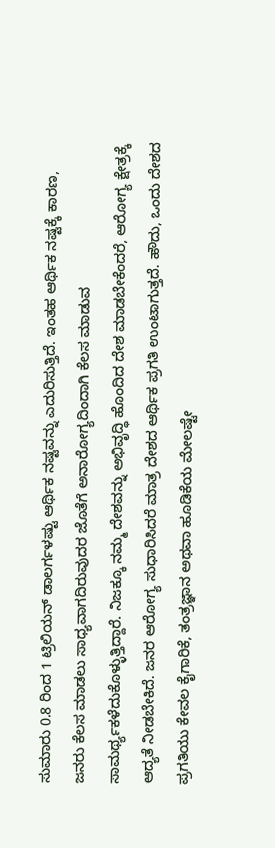ಸುಮಾರು 0.8 ರಿಂದ 1 ಟ್ರಿಲಿಯನ್ ಡಾಲರ್ಗಳಷ್ಟು ಆರ್ಥಿಕ ನಷ್ಟವನ್ನು ಎದುರಿಸುತ್ತಿದೆ. ಇಂತಹ ಆರ್ಥಿಕ ನಷ್ಟಕ್ಕೆ ಕಾರಣ, ಜನರು ಕೆಲಸ ಮಾಡಲು ಸಾಧ್ಯವಾಗದಿರುವುದರ ಜೊತೆಗೆ ಅನಾರೋಗ್ಯದಿಂದಾಗಿ ಕೆಲಸ ಮಾಡುವ ಸಾಮರ್ಥ್ಯಕಳೆದುಕೊಳ್ಳುತ್ತಿದ್ದಾರೆ. ನಿಜಕ್ಕೂ ನಮ್ಮ ದೇಶವನ್ನು ಅಭಿವೃದ್ಧಿ ಹೊಂದಿದ ದೇಶ ಮಾಡಬೇಕೆಂದರೆ, ಆರೋಗ್ಯ ಕ್ಷೇತ್ರಕ್ಕೆ ಆದ್ಯತೆ ನೀಡಬೇಕಿದೆ. ಜನರ ಆರೋಗ್ಯ ಸುಧಾರಿಸಿದರೆ ಮಾತ್ರ ದೇಶದ ಆರ್ಥಿಕ ಪ್ರಗತಿ ಉಂಟಾಗುತ್ತದೆ. ಹೌದು, ಒಂದು ದೇಶದ ಪ್ರಗತಿಯು ಕೇವಲ ಕೈಗಾರಿಕೆ, ತಂತ್ರಜ್ಞಾನ ಅಥವಾ ಹೂಡಿಕೆಯ ಮೇಲಷ್ಟೇ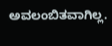ಅವಲಂಬಿತವಾಗಿಲ್ಲ.